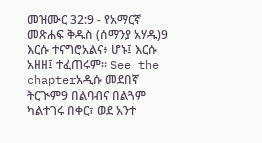መዝሙር 32:9 - የአማርኛ መጽሐፍ ቅዱስ (ሰማንያ አሃዱ)9 እርሱ ተናግሮአልና፥ ሆኑ፤ እርሱ አዘዘ፤ ተፈጠሩም። See the chapterአዲሱ መደበኛ ትርጒም9 በልባብና በልጓም ካልተገሩ በቀር፣ ወደ አንተ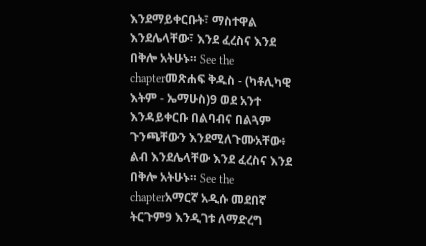እንደማይቀርቡት፣ ማስተዋል እንደሌላቸው፣ እንደ ፈረስና እንደ በቅሎ አትሁኑ። See the chapterመጽሐፍ ቅዱስ - (ካቶሊካዊ እትም - ኤማሁስ)9 ወደ አንተ እንዳይቀርቡ በልባብና በልጓም ጉንጫቸውን እንደሚለጉሙአቸው፥ ልብ እንደሌላቸው እንደ ፈረስና እንደ በቅሎ አትሁኑ። See the chapterአማርኛ አዲሱ መደበኛ ትርጉም9 እንዲገቱ ለማድረግ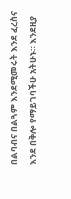በልባብና በልጓም እንደሚመሩት እንደ ፈረስና እንደ በቅሎ የማይገባችሁ አትሁኑ። እንደዚያ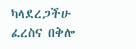ካላደረጋችሁ ፈረስና በቅሎ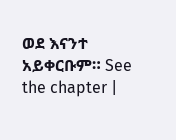ወደ እናንተ አይቀርቡም። See the chapter |